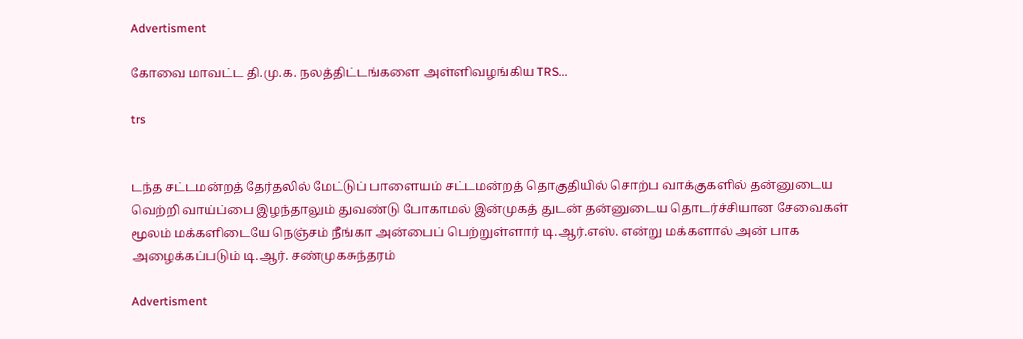Advertisment

கோவை மாவட்ட தி.மு.க. நலத்திட்டங்களை அள்ளிவழங்கிய TRS...

trs


டந்த சட்டமன்றத் தேர்தலில் மேட்டுப் பாளையம் சட்டமன்றத் தொகுதியில் சொற்ப வாக்குகளில் தன்னுடைய வெற்றி வாய்ப்பை இழந்தாலும் துவண்டு போகாமல் இன்முகத் துடன் தன்னுடைய தொடர்ச்சியான சேவைகள் மூலம் மக்களிடையே நெஞ்சம் நீங்கா அன்பைப் பெற்றுள்ளார் டி.ஆர்.எஸ். என்று மக்களால் அன் பாக அழைக்கப்படும் டி.ஆர். சண்முகசுந்தரம்

Advertisment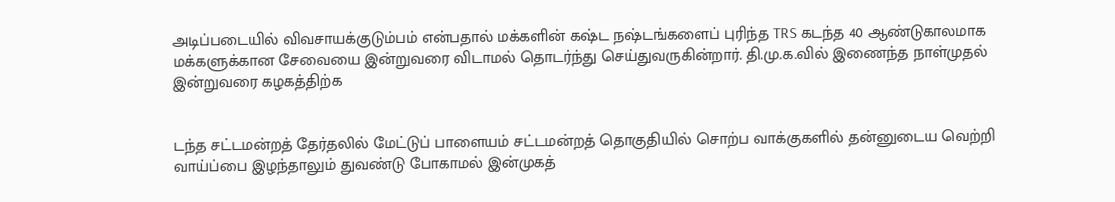அடிப்படையில் விவசாயக்குடும்பம் என்பதால் மக்களின் கஷ்ட நஷ்டங்களைப் புரிந்த TRS கடந்த 40 ஆண்டுகாலமாக மக்களுக்கான சேவையை இன்றுவரை விடாமல் தொடர்ந்து செய்துவருகின்றார். தி.மு.க.வில் இணைந்த நாள்முதல் இன்றுவரை கழகத்திற்க


டந்த சட்டமன்றத் தேர்தலில் மேட்டுப் பாளையம் சட்டமன்றத் தொகுதியில் சொற்ப வாக்குகளில் தன்னுடைய வெற்றி வாய்ப்பை இழந்தாலும் துவண்டு போகாமல் இன்முகத்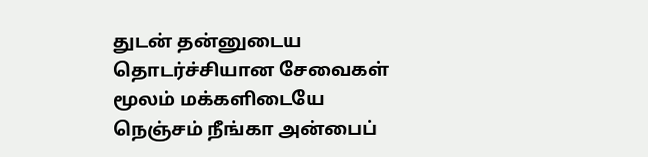துடன் தன்னுடைய தொடர்ச்சியான சேவைகள் மூலம் மக்களிடையே நெஞ்சம் நீங்கா அன்பைப்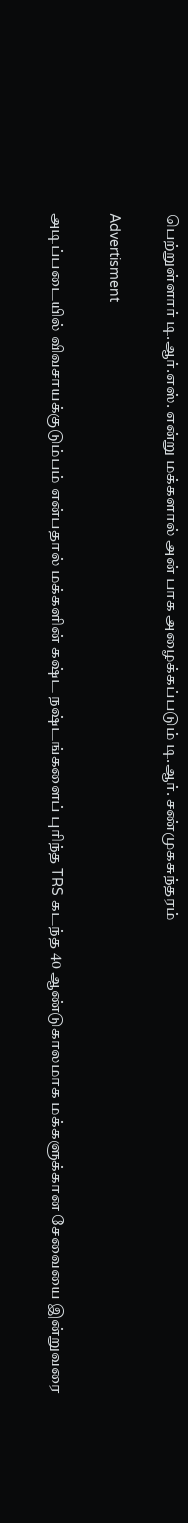பெற்றுள்ளார் டி.ஆர்.எஸ். என்று மக்களால் அன் பாக அழைக்கப்படும் டி.ஆர். சண்முகசுந்தரம்

Advertisment

அடிப்படையில் விவசாயக்குடும்பம் என்பதால் மக்களின் கஷ்ட நஷ்டங்களைப் புரிந்த TRS கடந்த 40 ஆண்டுகாலமாக மக்களுக்கான சேவையை இன்றுவரை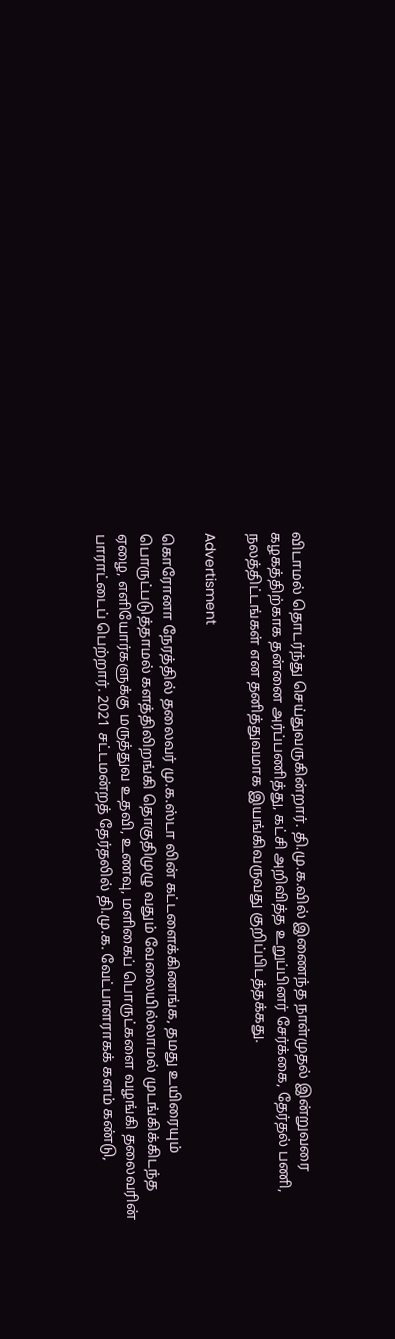விடாமல் தொடர்ந்து செய்துவருகின்றார். தி.மு.க.வில் இணைந்த நாள்முதல் இன்றுவரை கழகத்திற்காக தன்னை அர்ப்பணித்து, கட்சி அறிவித்த உறுப்பினர் சேர்க்கை, தேர்தல் பணி, நலத்திட்டங்கள் என தனித்துவமாக இயங்கிவருவது குறிப்பிடத்தக்கது.

Advertisment

கொரோனா நேரத்தில் தலைவர் மு.க.ஸ்டா லின் கட்டளைக்கிணங்க, தமது உயிரையும் பொருட்படுத்தாமல் களத்திலிறங்கி தொகுதிமுழு வதும் வேலையில்லாமல் முடங்கிக்கிடந்த ஏழை, எளியோர்களுக்கு மருத்துவ உதவி, உணவு, மளிகைப் பொருட்களை வழங்கி தலைவரின் பாராட்டைப் பெற்றார். 2021 சட்டமன்றத் தேர்தலில் தி.மு.க. வேட்பாளராகக் களம் கண்டு,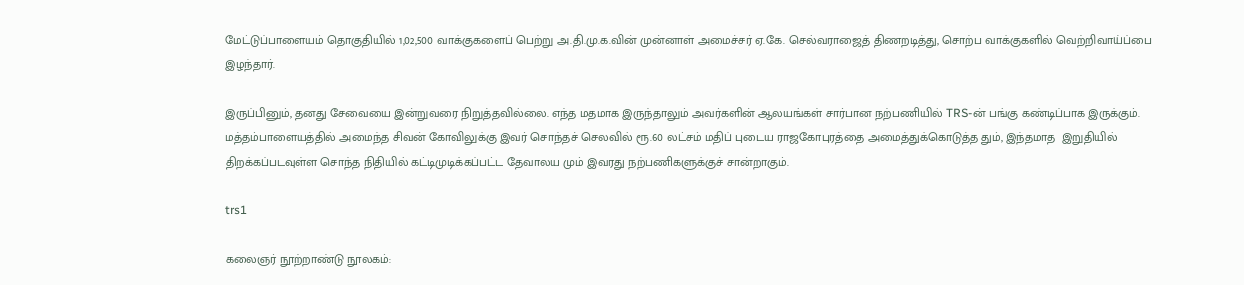மேட்டுப்பாளையம் தொகுதியில் 1,02,500 வாக்குகளைப் பெற்று அ.தி.மு.க.வின் முன்னாள் அமைச்சர் ஏ.கே. செல்வராஜைத் திணறடித்து, சொற்ப வாக்குகளில் வெற்றிவாய்ப்பை இழந்தார்.

இருப்பினும், தனது சேவையை இன்றுவரை நிறுத்தவில்லை. எந்த மதமாக இருந்தாலும் அவர்களின் ஆலயங்கள் சார்பான நற்பணியில் TRS-ன் பங்கு கண்டிப்பாக இருக்கும். மத்தம்பாளையத்தில் அமைந்த சிவன் கோவிலுக்கு இவர் சொந்தச் செலவில் ரூ.60 லட்சம் மதிப் புடைய ராஜகோபுரத்தை அமைத்துக்கொடுத்த தும், இந்தமாத  இறுதியில் திறக்கப்படவுள்ள சொந்த நிதியில் கட்டிமுடிக்கப்பட்ட தேவாலய மும் இவரது நற்பணிகளுக்குச் சான்றாகும்.

trs1

கலைஞர் நூற்றாண்டு நூலகம்: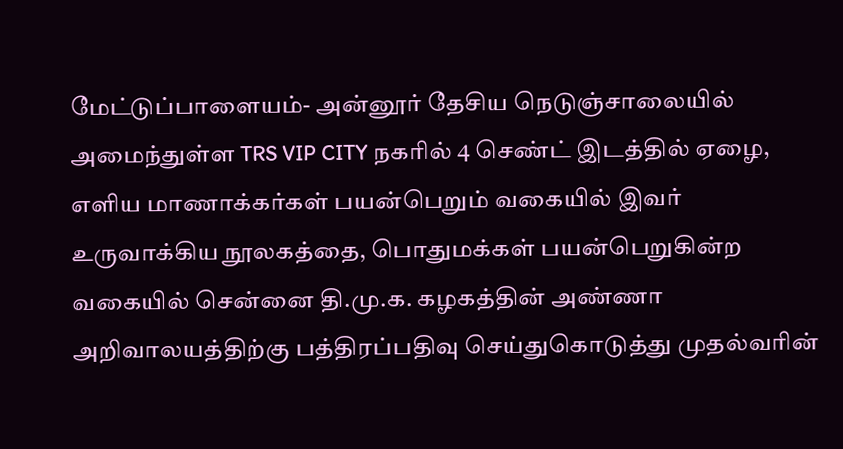மேட்டுப்பாளையம்- அன்னூர் தேசிய நெடுஞ்சாலையில் அமைந்துள்ள TRS VIP CITY நகரில் 4 செண்ட் இடத்தில் ஏழை, எளிய மாணாக்கர்கள் பயன்பெறும் வகையில் இவர் உருவாக்கிய நூலகத்தை, பொதுமக்கள் பயன்பெறுகின்ற வகையில் சென்னை தி.மு.க. கழகத்தின் அண்ணா அறிவாலயத்திற்கு பத்திரப்பதிவு செய்துகொடுத்து முதல்வரின்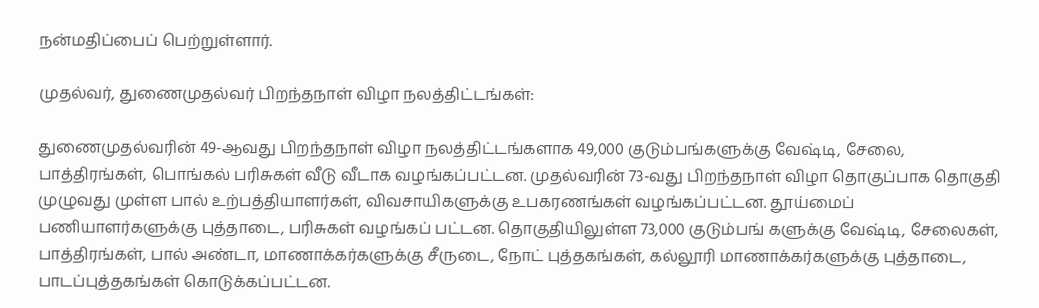நன்மதிப்பைப் பெற்றுள்ளார்.

முதல்வர், துணைமுதல்வர் பிறந்தநாள் விழா நலத்திட்டங்கள்:

துணைமுதல்வரின் 49-ஆவது பிறந்தநாள் விழா நலத்திட்டங்களாக 49,000 குடும்பங்களுக்கு வேஷ்டி, சேலை, பாத்திரங்கள், பொங்கல் பரிசுகள் வீடு வீடாக வழங்கப்பட்டன. முதல்வரின் 73-வது பிறந்தநாள் விழா தொகுப்பாக தொகுதி முழுவது முள்ள பால் உற்பத்தியாளர்கள், விவசாயிகளுக்கு உபகரணங்கள் வழங்கப்பட்டன. தூய்மைப் பணியாளர்களுக்கு புத்தாடை, பரிசுகள் வழங்கப் பட்டன. தொகுதியிலுள்ள 73,000 குடும்பங் களுக்கு வேஷ்டி, சேலைகள், பாத்திரங்கள், பால் அண்டா, மாணாக்கர்களுக்கு சீருடை, நோட் புத்தகங்கள், கல்லூரி மாணாக்கர்களுக்கு புத்தாடை, பாடப்புத்தகங்கள் கொடுக்கப்பட்டன.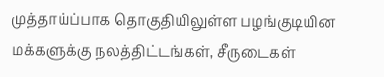முத்தாய்ப்பாக தொகுதியிலுள்ள பழங்குடியின மக்களுக்கு நலத்திட்டங்கள், சீருடைகள்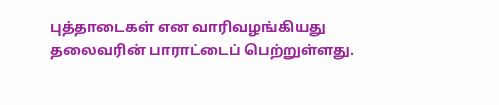புத்தாடைகள் என வாரிவழங்கியது தலைவரின் பாராட்டைப் பெற்றுள்ளது.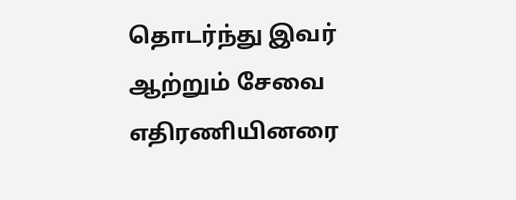தொடர்ந்து இவர் ஆற்றும் சேவை எதிரணியினரை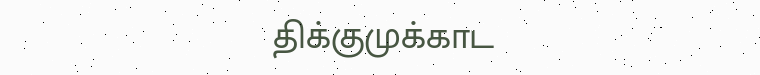திக்குமுக்காட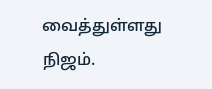வைத்துள்ளது நிஜம்.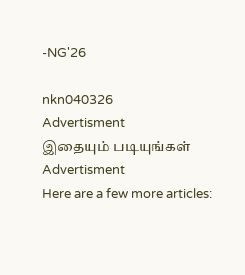-NG'26

nkn040326
Advertisment
இதையும் படியுங்கள்
Advertisment
Here are a few more articles: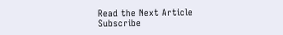Read the Next Article
Subscribe